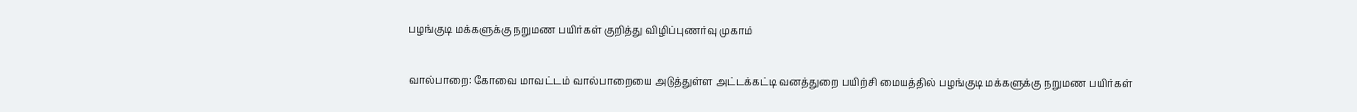பழங்குடி மக்களுக்கு நறுமண பயிர்கள் குறித்து விழிப்புணர்வு முகாம்

வால்பாறை: கோவை மாவட்டம் வால்பாறையை அடுத்துள்ள அட்டக்கட்டி வனத்துறை பயிற்சி மையத்தில் பழங்குடி மக்களுக்கு நறுமண பயிர்கள்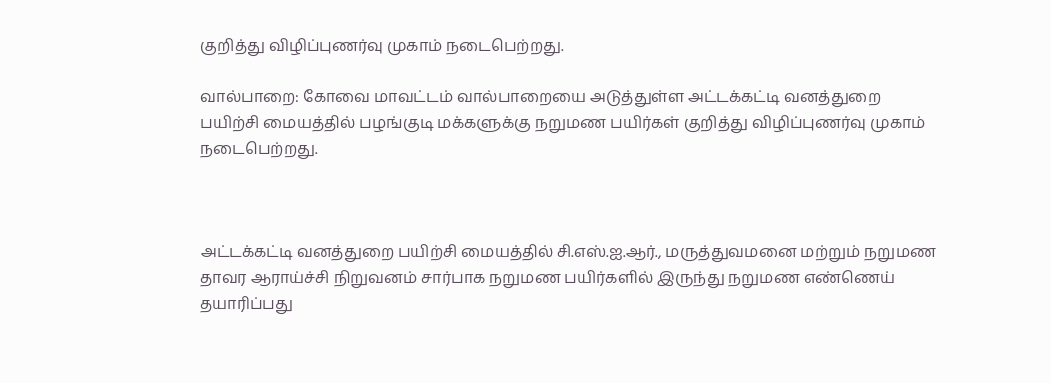குறித்து விழிப்புணர்வு முகாம் நடைபெற்றது.

வால்பாறை: கோவை மாவட்டம் வால்பாறையை அடுத்துள்ள அட்டக்கட்டி வனத்துறை பயிற்சி மையத்தில் பழங்குடி மக்களுக்கு நறுமண பயிர்கள் குறித்து விழிப்புணர்வு முகாம் நடைபெற்றது.



அட்டக்கட்டி வனத்துறை பயிற்சி மையத்தில் சி.எஸ்.ஐ.ஆர்., மருத்துவமனை மற்றும் நறுமண தாவர ஆராய்ச்சி நிறுவனம் சார்பாக நறுமண பயிர்களில் இருந்து நறுமண எண்ணெய் தயாரிப்பது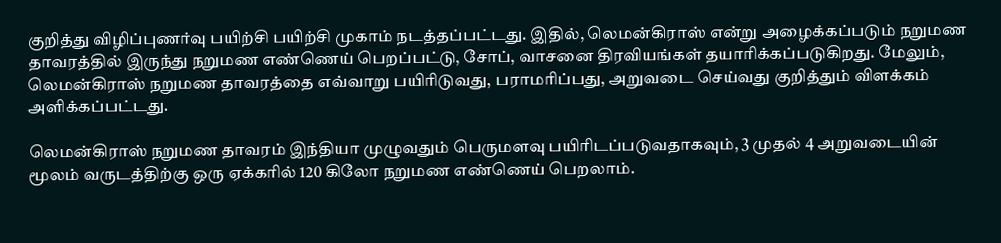குறித்து விழிப்புணர்வு பயிற்சி பயிற்சி முகாம் நடத்தப்பட்டது. இதில், லெமன்கிராஸ் என்று அழைக்கப்படும் நறுமண தாவரத்தில் இருந்து நறுமண எண்ணெய் பெறப்பட்டு, சோப், வாசனை திரவியங்கள் தயாரிக்கப்படுகிறது. மேலும், லெமன்கிராஸ் நறுமண தாவரத்தை எவ்வாறு பயிரிடுவது, பராமரிப்பது, அறுவடை செய்வது குறித்தும் விளக்கம் அளிக்கப்பட்டது.

லெமன்கிராஸ் நறுமண தாவரம் இந்தியா முழுவதும் பெருமளவு பயிரிடப்படுவதாகவும், 3 முதல் 4 அறுவடையின் மூலம் வருடத்திற்கு ஒரு ஏக்கரில் 120 கிலோ நறுமண எண்ணெய் பெறலாம்.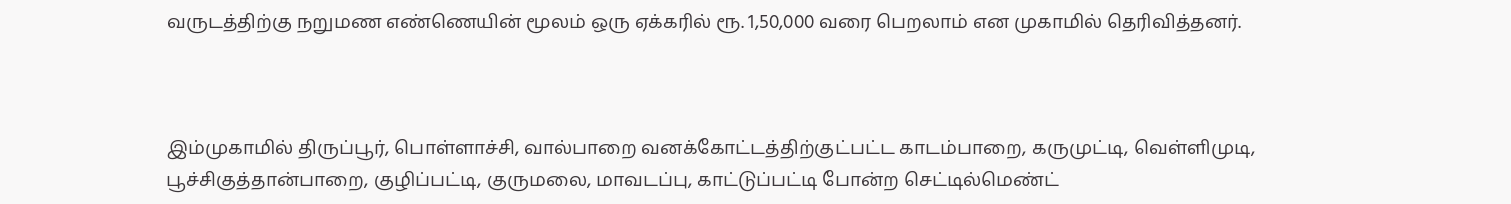வருடத்திற்கு நறுமண எண்ணெயின் மூலம் ஒரு ஏக்கரில் ரூ. 1,50,000 வரை பெறலாம் என முகாமில் தெரிவித்தனர்.



இம்முகாமில் திருப்பூர், பொள்ளாச்சி, வால்பாறை வனக்கோட்டத்திற்குட்பட்ட காடம்பாறை, கருமுட்டி, வெள்ளிமுடி, பூச்சிகுத்தான்பாறை, குழிப்பட்டி, குருமலை, மாவடப்பு, காட்டுப்பட்டி போன்ற செட்டில்மெண்ட்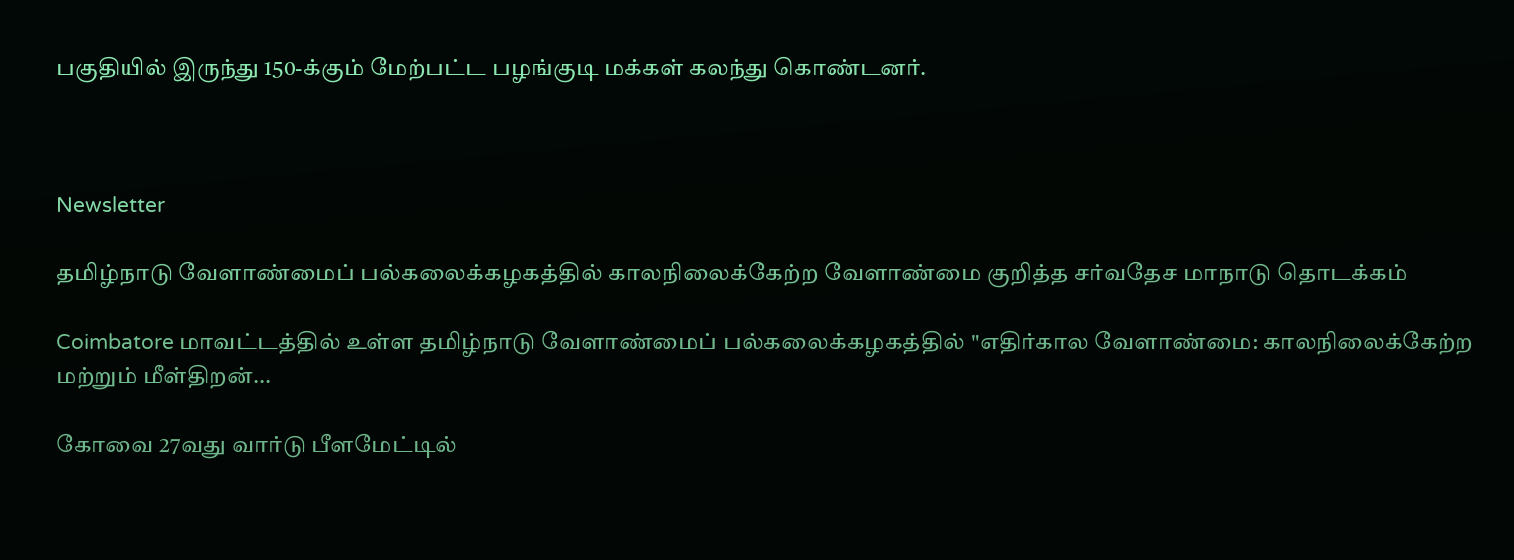பகுதியில் இருந்து 150-க்கும் மேற்பட்ட பழங்குடி மக்கள் கலந்து கொண்டனர்.



Newsletter

தமிழ்நாடு வேளாண்மைப் பல்கலைக்கழகத்தில் காலநிலைக்கேற்ற வேளாண்மை குறித்த சர்வதேச மாநாடு தொடக்கம்

Coimbatore மாவட்டத்தில் உள்ள தமிழ்நாடு வேளாண்மைப் பல்கலைக்கழகத்தில் "எதிர்கால வேளாண்மை: காலநிலைக்கேற்ற மற்றும் மீள்திறன்...

கோவை 27வது வார்டு பீளமேட்டில்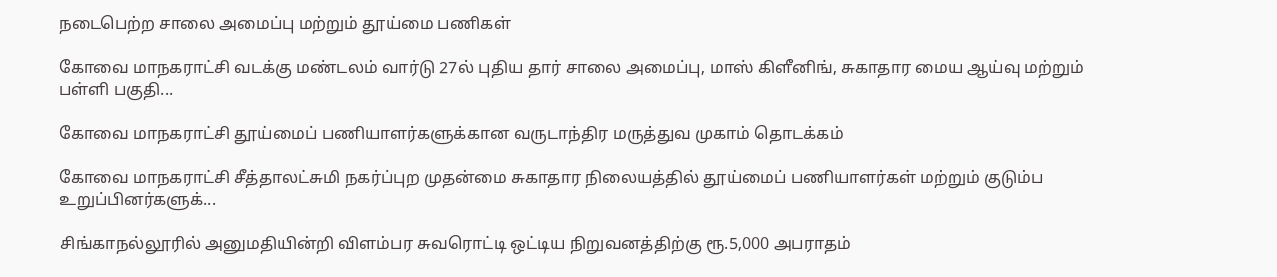நடைபெற்ற சாலை அமைப்பு மற்றும் தூய்மை பணிகள்

கோவை மாநகராட்சி வடக்கு மண்டலம் வார்டு 27ல் புதிய தார் சாலை அமைப்பு, மாஸ் கிளீனிங், சுகாதார மைய ஆய்வு மற்றும் பள்ளி பகுதி...

கோவை மாநகராட்சி தூய்மைப் பணியாளர்களுக்கான வருடாந்திர மருத்துவ முகாம் தொடக்கம்

கோவை மாநகராட்சி சீத்தாலட்சுமி நகர்ப்புற முதன்மை சுகாதார நிலையத்தில் தூய்மைப் பணியாளர்கள் மற்றும் குடும்ப உறுப்பினர்களுக்...

சிங்காநல்லூரில் அனுமதியின்றி விளம்பர சுவரொட்டி ஒட்டிய நிறுவனத்திற்கு ரூ.5,000 அபராதம்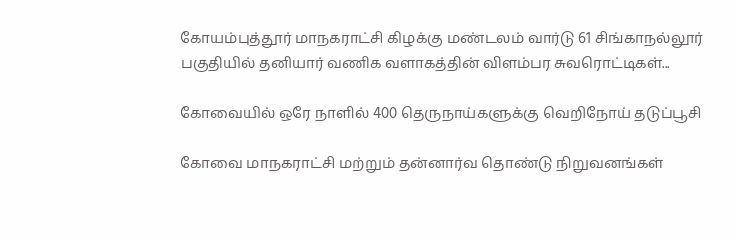கோயம்புத்தூர் மாநகராட்சி கிழக்கு மண்டலம் வார்டு 61 சிங்காநல்லூர் பகுதியில் தனியார் வணிக வளாகத்தின் விளம்பர சுவரொட்டிகள்...

கோவையில் ஒரே நாளில் 400 தெருநாய்களுக்கு வெறிநோய் தடுப்பூசி

கோவை மாநகராட்சி மற்றும் தன்னார்வ தொண்டு நிறுவனங்கள்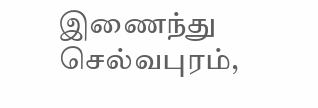இணைந்து செல்வபுரம்,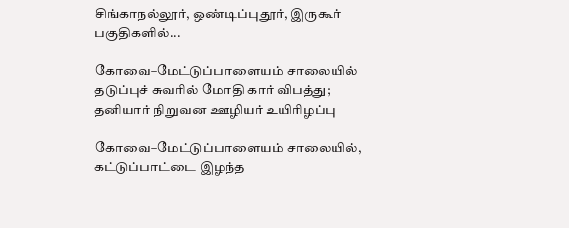சிங்காநல்லூர், ஒண்டிப்புதூர், இருகூர் பகுதிகளில்...

கோவை–மேட்டுப்பாளையம் சாலையில் தடுப்புச் சுவரில் மோதி கார் விபத்து; தனியார் நிறுவன ஊழியர் உயிரிழப்பு

கோவை–மேட்டுப்பாளையம் சாலையில், கட்டுப்பாட்டை இழந்த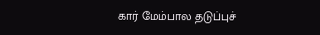கார் மேம்பால தடுப்புச்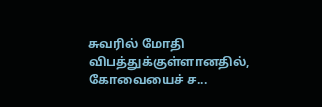சுவரில் மோதி விபத்துக்குள்ளானதில், கோவையைச் ச...